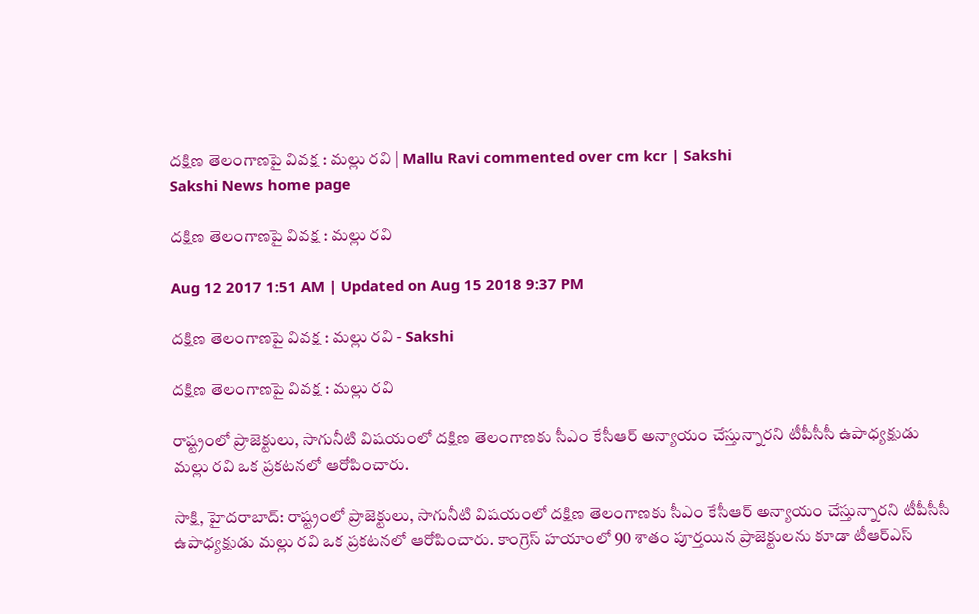దక్షిణ తెలంగాణపై వివక్ష : మల్లు రవి | Mallu Ravi commented over cm kcr | Sakshi
Sakshi News home page

దక్షిణ తెలంగాణపై వివక్ష : మల్లు రవి

Aug 12 2017 1:51 AM | Updated on Aug 15 2018 9:37 PM

దక్షిణ తెలంగాణపై వివక్ష : మల్లు రవి - Sakshi

దక్షిణ తెలంగాణపై వివక్ష : మల్లు రవి

రాష్ట్రంలో ప్రాజెక్టులు, సాగునీటి విషయంలో దక్షిణ తెలంగాణకు సీఎం కేసీఆర్‌ అన్యాయం చేస్తున్నారని టీపీసీసీ ఉపాధ్యక్షుడు మల్లు రవి ఒక ప్రకటనలో ఆరోపించారు.

సాక్షి, హైదరాబాద్‌: రాష్ట్రంలో ప్రాజెక్టులు, సాగునీటి విషయంలో దక్షిణ తెలంగాణకు సీఎం కేసీఆర్‌ అన్యాయం చేస్తున్నారని టీపీసీసీ ఉపాధ్యక్షుడు మల్లు రవి ఒక ప్రకటనలో ఆరోపించారు. కాంగ్రెస్‌ హయాంలో 90 శాతం పూర్తయిన ప్రాజెక్టులను కూడా టీఆర్‌ఎస్‌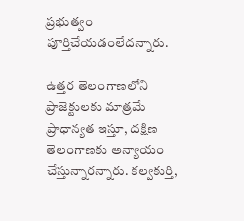ప్రభుత్వం పూర్తిచేయడంలేదన్నారు.

ఉత్తర తెలంగాణలోని ప్రాజెక్టులకు మాత్రమే ప్రాధాన్యత ఇస్తూ, దక్షిణ తెలంగాణకు అన్యాయం చేస్తున్నారన్నారు. కల్వకుర్తి,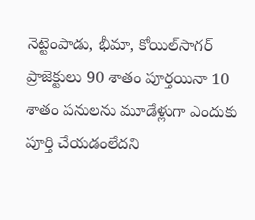నెట్టెంపాడు, భీమా, కోయిల్‌సాగర్‌ ప్రాజెక్టులు 90 శాతం పూర్తయినా 10 శాతం పనులను మూడేళ్లుగా ఎందుకు పూర్తి చేయడంలేదని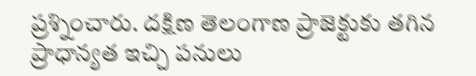ప్రశ్నించారు. దక్షిణ తెలంగాణ ప్రాజెక్టుకు తగిన ప్రాధాన్యత ఇచ్చి పనులు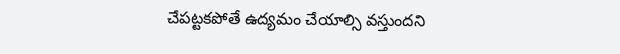చేపట్టకపోతే ఉద్యమం చేయాల్సి వస్తుందని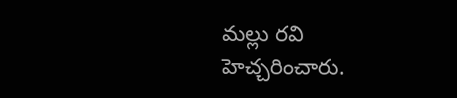మల్లు రవి హెచ్చరించారు.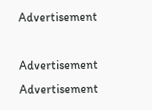Advertisement

Advertisement
Advertisement